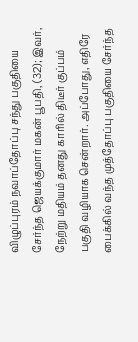விழுப்புரம் நவாப்தோப்பு சந்து பகுதியை சேர்ந்த ஜெயக்குமார் மகன் பூபதி, (32); இவர், நேற்று மதியம் தனது காரில் திடீர் குப்பம் பகுதி வழியாக சென்றார். அப்போது, எதிரே பைக்கில் வந்த முத்தோப்பு பகுதியை சேர்ந்த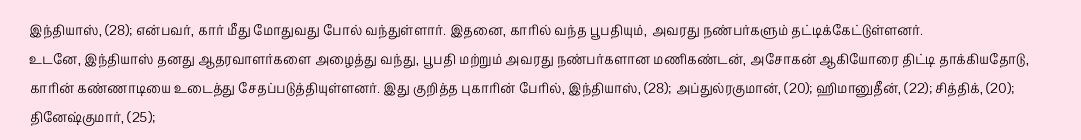இந்தியாஸ், (28); என்பவர், கார் மீது மோதுவது போல் வந்துள்ளார். இதனை, காரில் வந்த பூபதியும், அவரது நண்பர்களும் தட்டிக்கேட்டுள்ளனர்.
உடனே, இந்தியாஸ் தனது ஆதரவாளர்களை அழைத்து வந்து, பூபதி மற்றும் அவரது நண்பர்களான மணிகண்டன், அசோகன் ஆகியோரை திட்டி தாக்கியதோடு, காரின் கண்ணாடியை உடைத்து சேதப்படுத்தியுள்ளனர். இது குறித்த புகாரின் பேரில், இந்தியாஸ், (28); அப்துல்ரகுமான், (20); ஹிமானுதீன், (22); சித்திக், (20); தினேஷ்குமார், (25);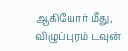ஆகியோர் மீது, விழுப்புரம் டவுன்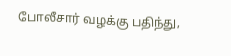போலீசார் வழக்கு பதிந்து,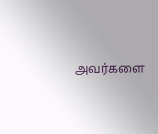அவர்களை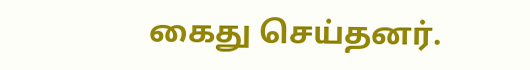கைது செய்தனர்.